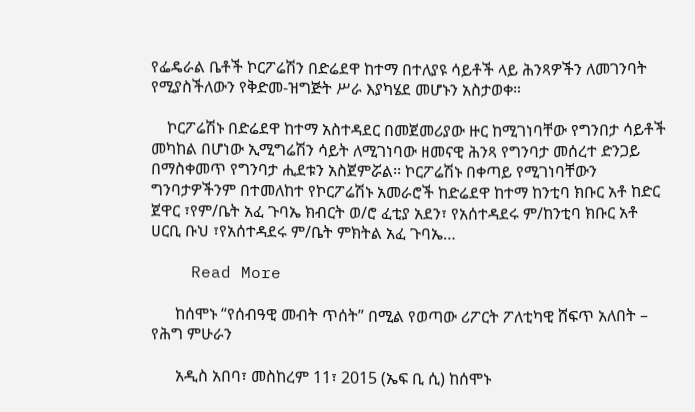የፌዴራል ቤቶች ኮርፖሬሽን በድሬደዋ ከተማ በተለያዩ ሳይቶች ላይ ሕንጻዎችን ለመገንባት የሚያስችለውን የቅድመ-ዝግጅት ሥራ እያካሄደ መሆኑን አስታወቀ።

    ኮርፖሬሽኑ በድሬደዋ ከተማ አስተዳደር በመጀመሪያው ዙር ከሚገነባቸው የግንበታ ሳይቶች መካከል በሆነው ኢሚግሬሽን ሳይት ለሚገነባው ዘመናዊ ሕንጻ የግንባታ መሰረተ ድንጋይ በማስቀመጥ የግንባታ ሒደቱን አስጀምሯል፡፡ ኮርፖሬሽኑ በቀጣይ የሚገነባቸውን ግንባታዎችንም በተመለከተ የኮርፖሬሽኑ አመራሮች ከድሬደዋ ከተማ ከንቲባ ክቡር አቶ ከድር ጀዋር ፣የም/ቤት አፈ ጉባኤ ክብርት ወ/ሮ ፈቲያ አደን፣ የአሰተዳደሩ ም/ከንቲባ ክቡር አቶ ሀርቢ ቡህ ፣የአሰተዳደሩ ም/ቤት ምክትል አፈ ጉባኤ…

    Read More

      ከሰሞኑ “የሰብዓዊ መብት ጥሰት” በሚል የወጣው ሪፖርት ፖለቲካዊ ሸፍጥ አለበት – የሕግ ምሁራን

      አዲስ አበባ፣ መስከረም 11፣ 2015 (ኤፍ ቢ ሲ) ከሰሞኑ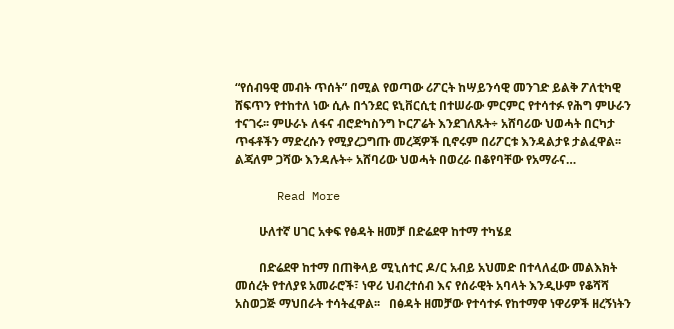“የሰብዓዊ መብት ጥሰት” በሚል የወጣው ሪፖርት ከሣይንሳዊ መንገድ ይልቅ ፖለቲካዊ ሸፍጥን የተከተለ ነው ሲሉ በጎንደር ዩኒቨርሲቲ በተሠራው ምርምር የተሳተፉ የሕግ ምሁራን ተናገሩ፡፡ ምሁራኑ ለፋና ብሮድካስንግ ኮርፖሬት እንደገለጹት÷ አሸባሪው ህወሓት በርካታ ጥፋቶችን ማድረሱን የሚያረጋግጡ መረጃዎች ቢኖሩም በሪፖርቱ እንዳልታዩ ታልፈዋል፡፡ ልጃለም ጋሻው እንዳሉት÷ አሸባሪው ህወሓት በወረራ በቆየባቸው የአማራና…

      Read More

        ሁለተኛ ሀገር አቀፍ የፅዳት ዘመቻ በድሬደዋ ከተማ ተካሄደ

        በድሬደዋ ከተማ በጠቅላይ ሚኒሰተር ዶ/ር አብይ አህመድ በተላለፈው መልእክት መሰረት የተለያዩ አመራሮች፣ ነዋሪ ህብረተሰብ እና የሰራዊት አባላት እንዲሁም የቆሻሻ አስወጋጅ ማህበራት ተሳትፈዋል፡፡   በፅዳት ዘመቻው የተሳተፉ የከተማዋ ነዋሪዎች ዘረኝነትን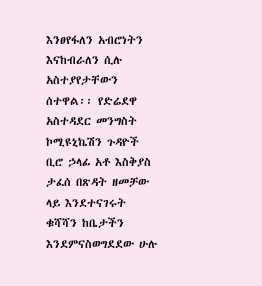እንፀየፋለን አብሮነትን እናከብራለን ሲሉ አስተያየታቸውን ሰተዋል፡፡ የድሬደዋ አስተዳደር መንግስት ኮሚዩኒኬሽን ጉዳዮች ቢሮ ኃላፊ አቶ እስቅያስ ታፈሰ በጽዳት ዘመቻው ላይ እንደተናገሩት ቁሻሻን ከቤታችን እንደምናስወግደደው ሁሉ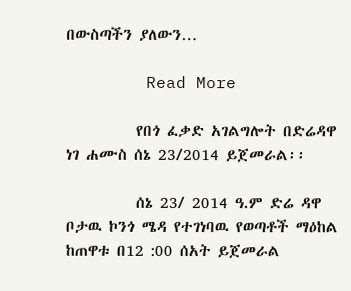በውስጣችን ያለውን…

        Read More

          የበጎ ፈቃድ አገልግሎት በድሬዳዋ ነገ ሐሙስ ሰኔ 23/2014 ይጀመራል፡፡

          ሰኔ 23/ 2014 ዓ.ም ድሬ ዳዋ ቦታዉ ኮንጎ ሜዳ የተገነባዉ የወጣቶች ማዕከል ከጠዋቱ በ12 :00 ሰአት ይጀመራል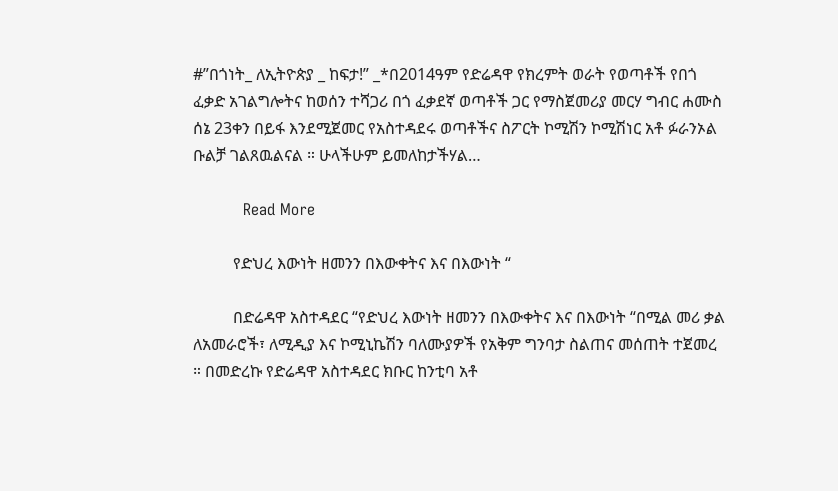#”በጎነት_ ለኢትዮጵያ _ ከፍታ!” _*በ2014ዓም የድሬዳዋ የክረምት ወራት የወጣቶች የበጎ ፈቃድ አገልግሎትና ከወሰን ተሻጋሪ በጎ ፈቃደኛ ወጣቶች ጋር የማስጀመሪያ መርሃ ግብር ሐሙስ ሰኔ 23ቀን በይፋ እንደሚጀመር የአስተዳደሩ ወጣቶችና ስፖርት ኮሚሽን ኮሚሽነር አቶ ፉራንኦል ቡልቻ ገልጸዉልናል ። ሁላችሁም ይመለከታችሃል…

          Read More

          የድህረ እውነት ዘመንን በእውቀትና እና በእውነት “

          በድሬዳዋ አስተዳደር “የድህረ እውነት ዘመንን በእውቀትና እና በእውነት “በሚል መሪ ቃል ለአመራሮች፣ ለሚዲያ እና ኮሚኒኬሽን ባለሙያዎች የአቅም ግንባታ ስልጠና መሰጠት ተጀመረ ። በመድረኩ የድሬዳዋ አስተዳደር ክቡር ከንቲባ አቶ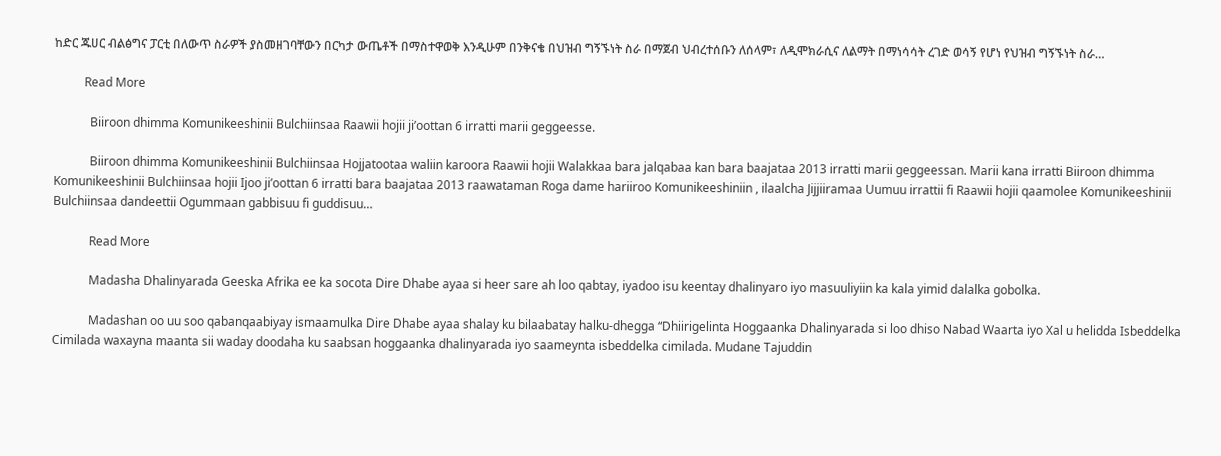ከድር ጁሀር ብልፅግና ፓርቲ በለውጥ ስራዎች ያስመዘገባቸውን በርካታ ውጤቶች በማስተዋወቅ እንዲሁም በንቅናቄ በህዝብ ግኝኙነት ስራ በማጀብ ህብረተሰቡን ለሰላም፣ ለዲሞክራሲና ለልማት በማነሳሳት ረገድ ወሳኝ የሆነ የህዝብ ግኝኙነት ስራ…

          Read More

            Biiroon dhimma Komunikeeshinii Bulchiinsaa Raawii hojii ji’oottan 6 irratti marii geggeesse.

            Biiroon dhimma Komunikeeshinii Bulchiinsaa Hojjatootaa waliin karoora Raawii hojii Walakkaa bara jalqabaa kan bara baajataa 2013 irratti marii geggeessan. Marii kana irratti Biiroon dhimma Komunikeeshinii Bulchiinsaa hojii Ijoo ji’oottan 6 irratti bara baajataa 2013 raawataman Roga dame hariiroo Komunikeeshiniin , ilaalcha Jijjiiramaa Uumuu irrattii fi Raawii hojii qaamolee Komunikeeshinii Bulchiinsaa dandeettii Ogummaan gabbisuu fi guddisuu…

            Read More

            Madasha Dhalinyarada Geeska Afrika ee ka socota Dire Dhabe ayaa si heer sare ah loo qabtay, iyadoo isu keentay dhalinyaro iyo masuuliyiin ka kala yimid dalalka gobolka.

            Madashan oo uu soo qabanqaabiyay ismaamulka Dire Dhabe ayaa shalay ku bilaabatay halku-dhegga “Dhiirigelinta Hoggaanka Dhalinyarada si loo dhiso Nabad Waarta iyo Xal u helidda Isbeddelka Cimilada waxayna maanta sii waday doodaha ku saabsan hoggaanka dhalinyarada iyo saameynta isbeddelka cimilada. Mudane Tajuddin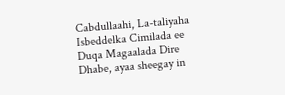Cabdullaahi, La-taliyaha Isbeddelka Cimilada ee Duqa Magaalada Dire Dhabe, ayaa sheegay in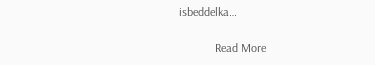isbeddelka…

            Read More